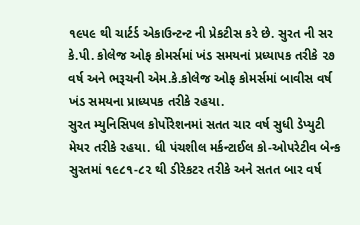૧૯૫૯ થી ચાર્ટર્ડ એકાઉન્ટન્ટ ની પ્રેકટીસ કરે છે. સુરત ની સર કે.પી. કોલેજ ઓફ કોમર્સમાં ખંડ સમયનાં પ્રધ્યાપક તરીકે ૨૭ વર્ષ અને ભરૂચની એમ.કે.કોલેજ ઓફ કોમર્સમાં બાવીસ વર્ષ ખંડ સમયના પ્રાધ્યપક તરીકે રહયા.
સુરત મ્યુનિસિપલ કોર્પોરેશનમાં સતત ચાર વર્ષ સુધી ડેપ્યુટી મેયર તરીકે રહયા. ધી પંચશીલ મર્કન્ટાઈલ કો-ઓપરેટીવ બેન્ક સુરતમાં ૧૯૮૧-૮૨ થી ડીરેકટર તરીકે અને સતત બાર વર્ષ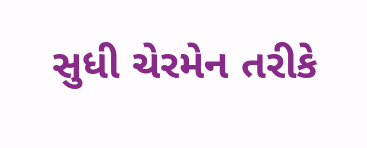સુધી ચેરમેન તરીકે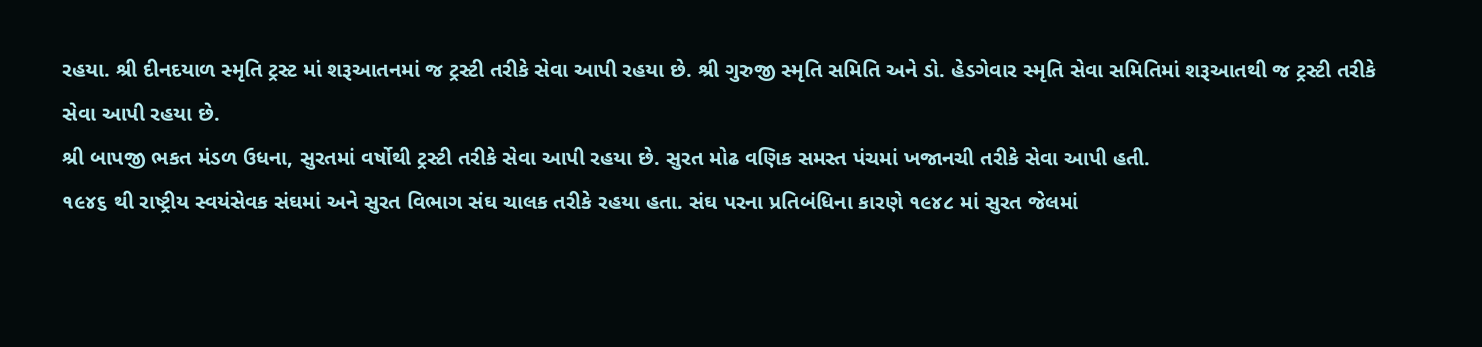રહયા. શ્રી દીનદયાળ સ્મૃતિ ટ્રસ્ટ માં શરૂઆતનમાં જ ટ્રસ્ટી તરીકે સેવા આપી રહયા છે. શ્રી ગુરુજી સ્મૃતિ સમિતિ અને ડો. હેડગેવાર સ્મૃતિ સેવા સમિતિમાં શરૂઆતથી જ ટ્રસ્ટી તરીકે સેવા આપી રહયા છે.
શ્રી બાપજી ભકત મંડળ ઉધના, સુરતમાં વર્ષોથી ટ્રસ્ટી તરીકે સેવા આપી રહયા છે. સુરત મોઢ વણિક સમસ્ત પંચમાં ખજાનચી તરીકે સેવા આપી હતી.
૧૯૪૬ થી રાષ્ટ્રીય સ્વયંસેવક સંઘમાં અને સુરત વિભાગ સંઘ ચાલક તરીકે રહયા હતા. સંઘ પરના પ્રતિબંધિના કારણે ૧૯૪૮ માં સુરત જેલમાં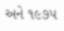અને ૧૯૭૫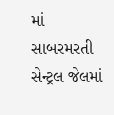માં સાબરમરતી સેન્ટ્રલ જેલમાં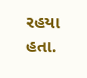રહયા હતા.